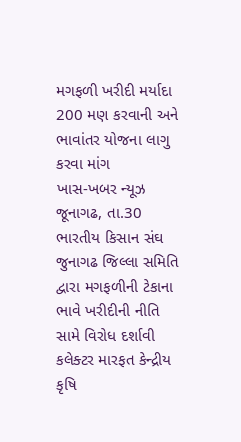મગફળી ખરીદી મર્યાદા 200 મણ કરવાની અને ભાવાંતર યોજના લાગુ કરવા માંગ
ખાસ-ખબર ન્યૂઝ જૂનાગઢ, તા.30
ભારતીય કિસાન સંઘ જુનાગઢ જિલ્લા સમિતિ દ્વારા મગફળીની ટેકાના ભાવે ખરીદીની નીતિ સામે વિરોધ દર્શાવી કલેક્ટર મારફત કેન્દ્રીય કૃષિ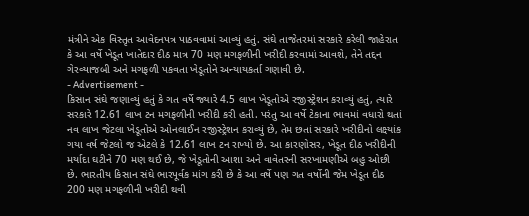મંત્રીને એક વિસ્તૃત આવેદનપત્ર પાઠવવામાં આવ્યું હતું. સંઘે તાજેતરમાં સરકારે કરેલી જાહેરાત કે આ વર્ષે ખેડૂત ખાતેદાર દીઠ માત્ર 70 મણ મગફળીની ખરીદી કરવામાં આવશે, તેને તદ્દન ગેરવ્યાજબી અને મગફળી પકવતા ખેડૂતોને અન્યાયકર્તા ગણાવી છે.
- Advertisement -
કિસાન સંઘે જણાવ્યું હતું કે ગત વર્ષે જ્યારે 4.5 લાખ ખેડૂતોએ રજીસ્ટ્રેશન કરાવ્યું હતું, ત્યારે સરકારે 12.61 લાખ ટન મગફળીની ખરીદી કરી હતી. પરંતુ આ વર્ષે ટેકાના ભાવમાં વધારો થતાં નવ લાખ જેટલા ખેડૂતોએ ઓનલાઈન રજીસ્ટ્રેશન કરાવ્યું છે, તેમ છતાં સરકારે ખરીદીનો લક્ષ્યાંક ગયા વર્ષ જેટલો જ એટલે કે 12.61 લાખ ટન રાખ્યો છે. આ કારણોસર, ખેડૂત દીઠ ખરીદીની મર્યાદા ઘટીને 70 મણ થઈ છે, જે ખેડૂતોની આશા અને વાવેતરની સરખામણીએ બહુ ઓછી છે. ભારતીય કિસાન સંઘે ભારપૂર્વક માંગ કરી છે કે આ વર્ષે પણ ગત વર્ષોની જેમ ખેડૂત દીઠ 200 મણ મગફળીની ખરીદી થવી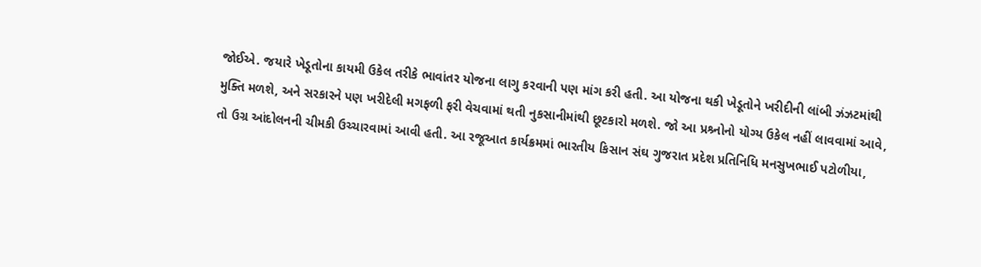જોઈએ. જયારે ખેડૂતોના કાયમી ઉકેલ તરીકે ભાવાંતર યોજના લાગુ કરવાની પણ માંગ કરી હતી. આ યોજના થકી ખેડૂતોને ખરીદીની લાંબી ઝંઝટમાંથી મુક્તિ મળશે, અને સરકારને પણ ખરીદેલી મગફળી ફરી વેચવામાં થતી નુકસાનીમાંથી છૂટકારો મળશે. જો આ પ્રશ્ર્નોનો યોગ્ય ઉકેલ નહીં લાવવામાં આવે, તો ઉગ્ર આંદોલનની ચીમકી ઉચ્ચારવામાં આવી હતી. આ રજૂઆત કાર્યક્રમમાં ભારતીય કિસાન સંઘ ગુજરાત પ્રદેશ પ્રતિનિધિ મનસુખભાઈ પટોળીયા,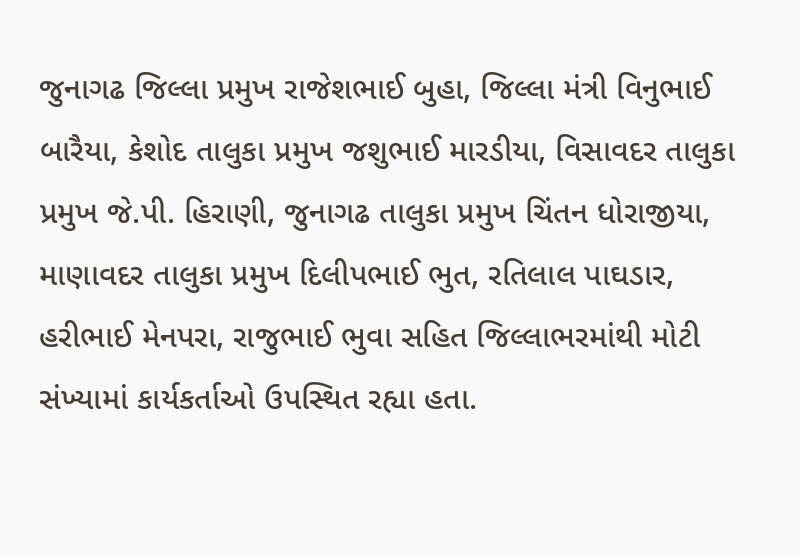જુનાગઢ જિલ્લા પ્રમુખ રાજેશભાઈ બુહા, જિલ્લા મંત્રી વિનુભાઈ બારૈયા, કેશોદ તાલુકા પ્રમુખ જશુભાઈ મારડીયા, વિસાવદર તાલુકા પ્રમુખ જે.પી. હિરાણી, જુનાગઢ તાલુકા પ્રમુખ ચિંતન ધોરાજીયા, માણાવદર તાલુકા પ્રમુખ દિલીપભાઈ ભુત, રતિલાલ પાઘડાર, હરીભાઈ મેનપરા, રાજુભાઈ ભુવા સહિત જિલ્લાભરમાંથી મોટી સંખ્યામાં કાર્યકર્તાઓ ઉપસ્થિત રહ્યા હતા.